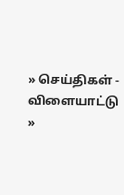» செய்திகள் - விளையாட்டு »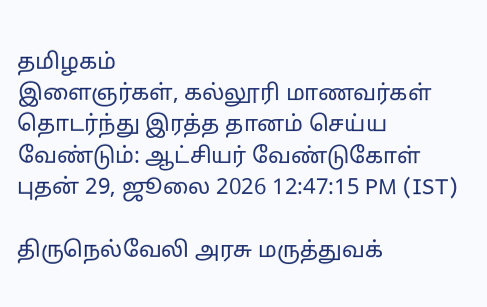தமிழகம்
இளைஞர்கள், கல்லூரி மாணவர்கள் தொடர்ந்து இரத்த தானம் செய்ய வேண்டும்: ஆட்சியர் வேண்டுகோள்
புதன் 29, ஜூலை 2026 12:47:15 PM (IST)

திருநெல்வேலி அரசு மருத்துவக்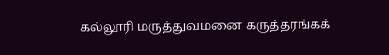கல்லூரி மருத்துவமனை கருத்தரங்கக்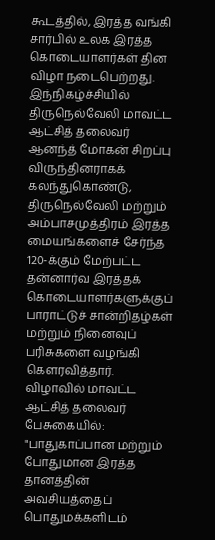கூடத்தில், இரத்த வங்கி சார்பில் உலக இரத்த கொடையாளர்கள் தின விழா நடைபெற்றது.
இந்நிகழ்ச்சியில் திருநெல்வேலி மாவட்ட ஆட்சித் தலைவர் ஆனந்த் மோகன் சிறப்பு விருந்தினராகக் கலந்துகொண்டு, திருநெல்வேலி மற்றும் அம்பாசமுத்திரம் இரத்த மையங்களைச் சேர்ந்த 120-க்கும் மேற்பட்ட தன்னார்வ இரத்தக் கொடையாளர்களுக்குப் பாராட்டுச் சான்றிதழ்கள் மற்றும் நினைவுப் பரிசுகளை வழங்கி கௌரவித்தார்.
விழாவில் மாவட்ட ஆட்சித் தலைவர் பேசுகையில்: "பாதுகாப்பான மற்றும் போதுமான இரத்த தானத்தின் அவசியத்தைப் பொதுமக்களிடம்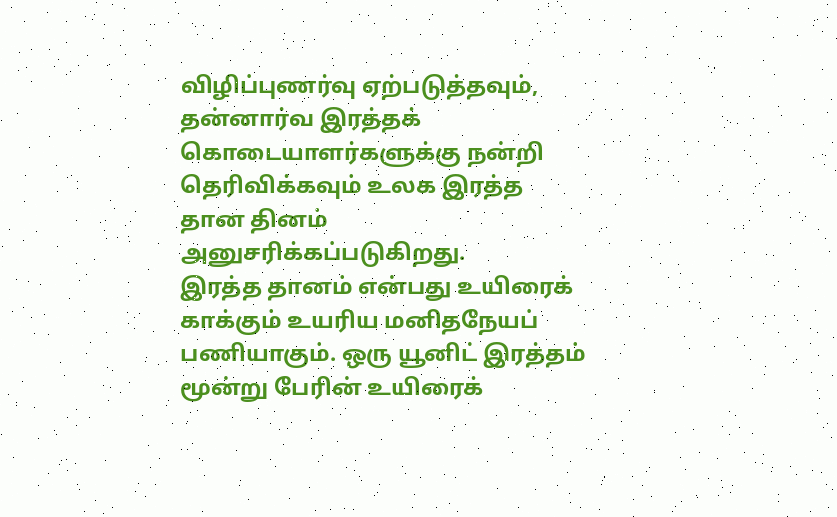விழிப்புணர்வு ஏற்படுத்தவும், தன்னார்வ இரத்தக் கொடையாளர்களுக்கு நன்றி தெரிவிக்கவும் உலக இரத்த தான தினம் அனுசரிக்கப்படுகிறது.
இரத்த தானம் என்பது உயிரைக் காக்கும் உயரிய மனிதநேயப் பணியாகும். ஒரு யூனிட் இரத்தம் மூன்று பேரின் உயிரைக்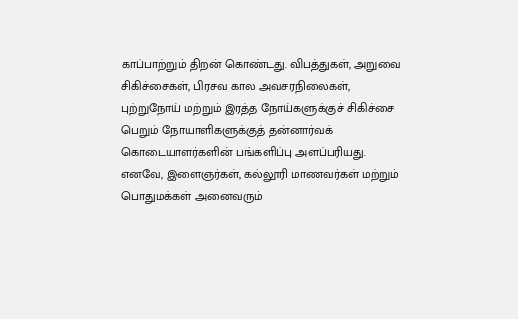காப்பாற்றும் திறன் கொண்டது. விபத்துகள், அறுவை சிகிச்சைகள், பிரசவ கால அவசரநிலைகள், புற்றுநோய் மற்றும் இரத்த நோய்களுக்குச் சிகிச்சை பெறும் நோயாளிகளுக்குத் தன்னார்வக் கொடையாளர்களின் பங்களிப்பு அளப்பரியது.
எனவே, இளைஞர்கள், கல்லூரி மாணவர்கள் மற்றும் பொதுமக்கள் அனைவரும்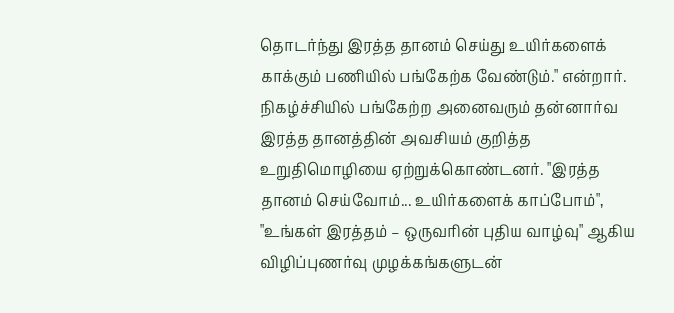தொடர்ந்து இரத்த தானம் செய்து உயிர்களைக் காக்கும் பணியில் பங்கேற்க வேண்டும்." என்றார்.
நிகழ்ச்சியில் பங்கேற்ற அனைவரும் தன்னார்வ இரத்த தானத்தின் அவசியம் குறித்த உறுதிமொழியை ஏற்றுக்கொண்டனர். "இரத்த தானம் செய்வோம்... உயிர்களைக் காப்போம்", "உங்கள் இரத்தம் – ஒருவரின் புதிய வாழ்வு" ஆகிய விழிப்புணர்வு முழக்கங்களுடன்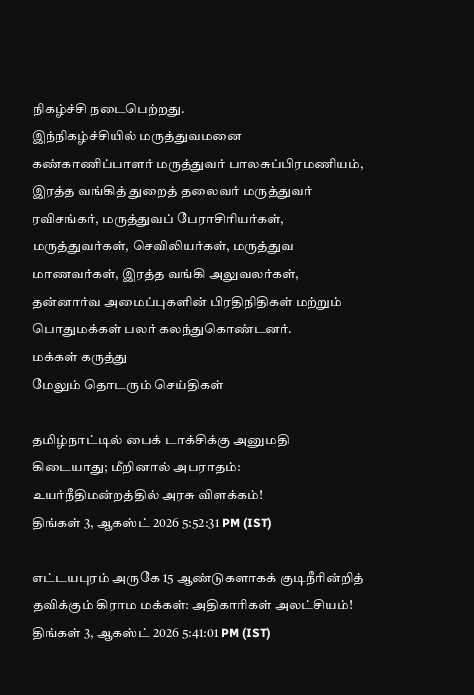நிகழ்ச்சி நடைபெற்றது.
இந்நிகழ்ச்சியில் மருத்துவமனை கண்காணிப்பாளர் மருத்துவர் பாலசுப்பிரமணியம், இரத்த வங்கித் துறைத் தலைவர் மருத்துவர் ரவிசங்கர், மருத்துவப் பேராசிரியர்கள், மருத்துவர்கள், செவிலியர்கள், மருத்துவ மாணவர்கள், இரத்த வங்கி அலுவலர்கள், தன்னார்வ அமைப்புகளின் பிரதிநிதிகள் மற்றும் பொதுமக்கள் பலர் கலந்துகொண்டனர்.
மக்கள் கருத்து
மேலும் தொடரும் செய்திகள்

தமிழ்நாட்டில் பைக் டாக்சிக்கு அனுமதி கிடையாது; மீறினால் அபராதம்: உயர்நீதிமன்றத்தில் அரசு விளக்கம்!
திங்கள் 3, ஆகஸ்ட் 2026 5:52:31 PM (IST)

எட்டயபுரம் அருகே 15 ஆண்டுகளாகக் குடிநீரின்றித் தவிக்கும் கிராம மக்கள்: அதிகாரிகள் அலட்சியம்!
திங்கள் 3, ஆகஸ்ட் 2026 5:41:01 PM (IST)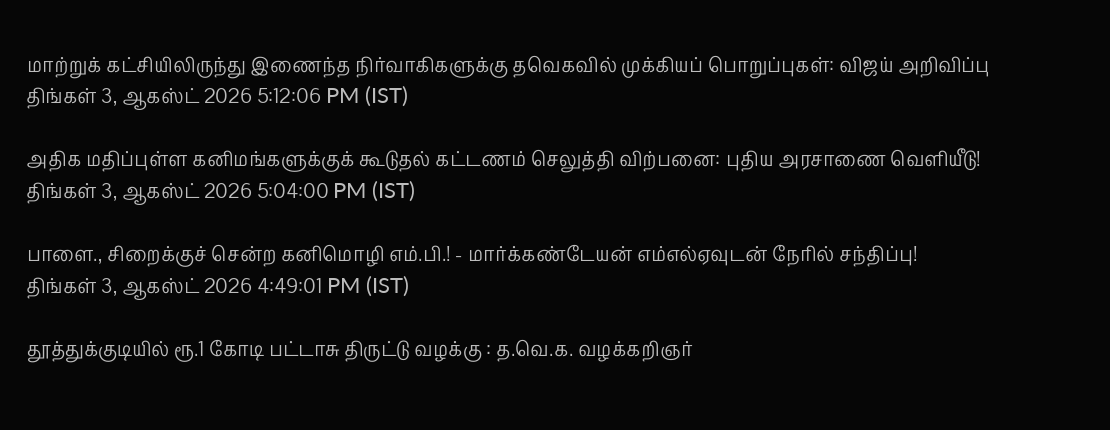மாற்றுக் கட்சியிலிருந்து இணைந்த நிர்வாகிகளுக்கு தவெகவில் முக்கியப் பொறுப்புகள்: விஜய் அறிவிப்பு
திங்கள் 3, ஆகஸ்ட் 2026 5:12:06 PM (IST)

அதிக மதிப்புள்ள கனிமங்களுக்குக் கூடுதல் கட்டணம் செலுத்தி விற்பனை: புதிய அரசாணை வெளியீடு!
திங்கள் 3, ஆகஸ்ட் 2026 5:04:00 PM (IST)

பாளை., சிறைக்குச் சென்ற கனிமொழி எம்.பி.! - மார்க்கண்டேயன் எம்எல்ஏவுடன் நேரில் சந்திப்பு!
திங்கள் 3, ஆகஸ்ட் 2026 4:49:01 PM (IST)

தூத்துக்குடியில் ரூ.1 கோடி பட்டாசு திருட்டு வழக்கு : த.வெ.க. வழக்கறிஞர்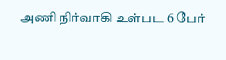அணி நிர்வாகி உள்பட 6 பேர்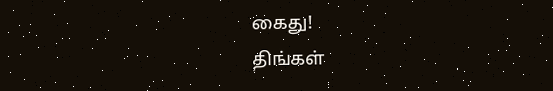கைது!
திங்கள்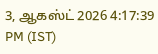3, ஆகஸ்ட் 2026 4:17:39 PM (IST)